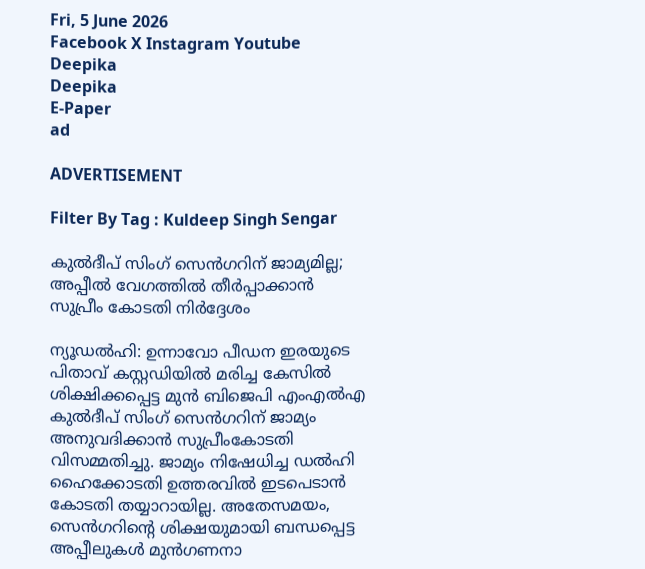Fri, 5 June 2026
Facebook X Instagram Youtube
Deepika
Deepika
E-Paper
ad

ADVERTISEMENT

Filter By Tag : Kuldeep Singh Sengar

കുൽദീപ് സിംഗ് സെൻഗറിന് ജാമ്യമില്ല; അപ്പീൽ വേഗത്തിൽ തീർപ്പാക്കാൻ സുപ്രീം കോടതി നിർദ്ദേശം

ന്യൂഡൽഹി: ഉന്നാവോ പീഡന ഇരയുടെ പിതാവ് കസ്റ്റഡിയിൽ മരിച്ച കേസിൽ ശിക്ഷിക്കപ്പെട്ട മുൻ ബിജെപി എംഎൽഎ കുൽദീപ് സിംഗ് സെൻഗറിന് ജാമ്യം അനുവദിക്കാൻ സുപ്രീംകോടതി വിസമ്മതിച്ചു. ജാമ്യം നിഷേധിച്ച ഡൽഹി ഹൈക്കോടതി ഉത്തരവിൽ ഇടപെടാൻ കോടതി തയ്യാറായില്ല. അതേസമയം, സെൻഗറിന്‍റെ ശിക്ഷയുമായി ബന്ധപ്പെട്ട അപ്പീലുകൾ മുൻഗണനാ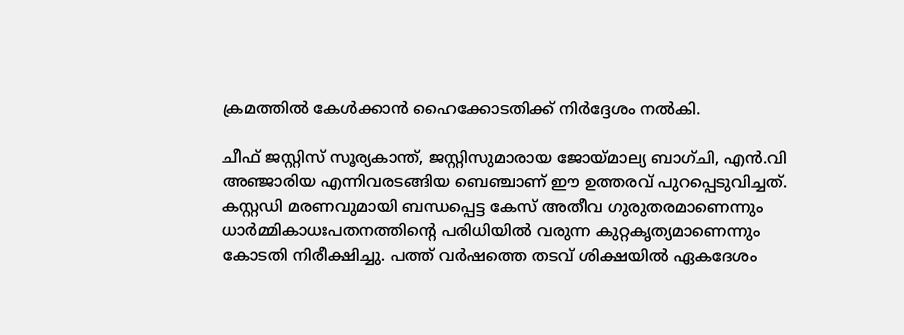ക്രമത്തിൽ കേൾക്കാൻ ഹൈക്കോടതിക്ക് നിർദ്ദേശം നൽകി.

ചീഫ് ജസ്റ്റിസ് സൂര്യകാന്ത്, ജസ്റ്റിസുമാരായ ജോയ്മാല്യ ബാഗ്ചി, എൻ.വി അഞ്ജാരിയ എന്നിവരടങ്ങിയ ബെഞ്ചാണ് ഈ ഉത്തരവ് പുറപ്പെടുവിച്ചത്. കസ്റ്റഡി മരണവുമായി ബന്ധപ്പെട്ട കേസ് അതീവ ഗുരുതരമാണെന്നും ധാർമ്മികാധഃപതനത്തിന്‍റെ പരിധിയിൽ വരുന്ന കുറ്റകൃത്യമാണെന്നും കോടതി നിരീക്ഷിച്ചു. പത്ത് വർഷത്തെ തടവ് ശിക്ഷയിൽ ഏകദേശം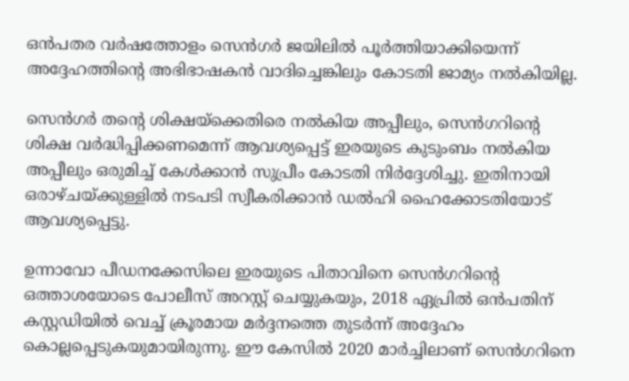ഒൻപതര വർഷത്തോളം സെൻഗർ ജയിലിൽ പൂർത്തിയാക്കിയെന്ന് അദ്ദേഹത്തിന്‍റെ അഭിഭാഷകൻ വാദിച്ചെങ്കിലും കോടതി ജാമ്യം നൽകിയില്ല.

സെൻഗർ തന്‍റെ ശിക്ഷയ്ക്കെതിരെ നൽകിയ അപ്പീലും, സെൻഗറിന്‍റെ ശിക്ഷ വർദ്ധിപ്പിക്കണമെന്ന് ആവശ്യപ്പെട്ട് ഇരയുടെ കുടുംബം നൽകിയ അപ്പീലും ഒരുമിച്ച് കേൾക്കാൻ സുപ്രീം കോടതി നിർദ്ദേശിച്ചു. ഇതിനായി ഒരാഴ്ചയ്ക്കുള്ളിൽ നടപടി സ്വീകരിക്കാൻ ഡൽഹി ഹൈക്കോടതിയോട് ആവശ്യപ്പെട്ടു.

ഉന്നാവോ പീഡനക്കേസിലെ ഇരയുടെ പിതാവിനെ സെൻഗറിന്‍റെ ഒത്താശയോടെ പോലീസ് അറസ്റ്റ് ചെയ്യുകയും, 2018 ഏപ്രിൽ ഒൻപതിന് കസ്റ്റഡിയിൽ വെച്ച് ക്രൂരമായ മർദ്ദനത്തെ തുടർന്ന് അദ്ദേഹം കൊല്ലപ്പെടുകയുമായിരുന്നു. ഈ കേസിൽ 2020 മാർച്ചിലാണ് സെൻഗറിനെ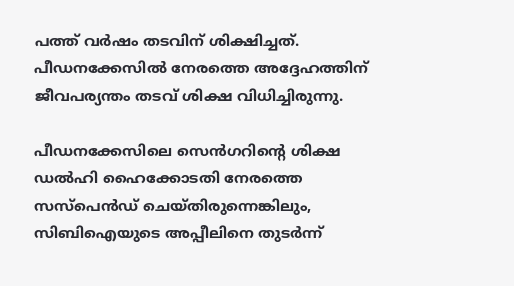പത്ത് വർഷം തടവിന് ശിക്ഷിച്ചത്. പീഡനക്കേസിൽ നേരത്തെ അദ്ദേഹത്തിന് ജീവപര്യന്തം തടവ് ശിക്ഷ വിധിച്ചിരുന്നു.

പീഡനക്കേസിലെ സെൻഗറിന്‍റെ ശിക്ഷ ഡൽഹി ഹൈക്കോടതി നേരത്തെ സസ്പെൻഡ് ചെയ്തിരുന്നെങ്കിലും, സിബിഐയുടെ അപ്പീലിനെ തുടർന്ന്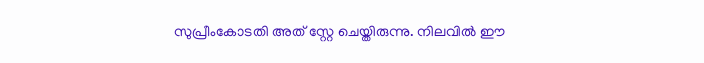സുപ്രീംകോടതി അത് സ്റ്റേ ചെയ്തിരുന്നു. നിലവിൽ ഈ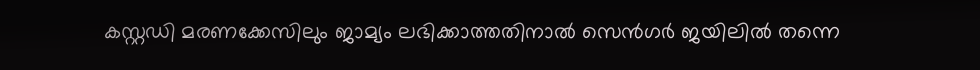കസ്റ്റഡി മരണക്കേസിലും ജാമ്യം ലഭിക്കാത്തതിനാൽ സെൻഗർ ജയിലിൽ തന്നെ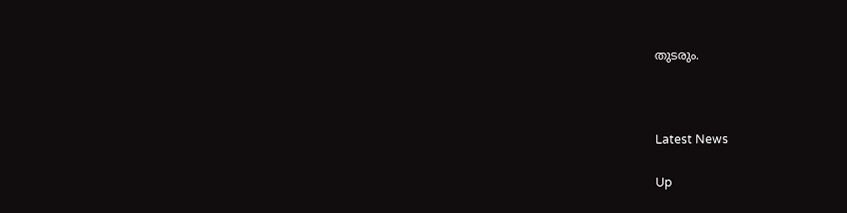തുടരും.



Latest News

Up